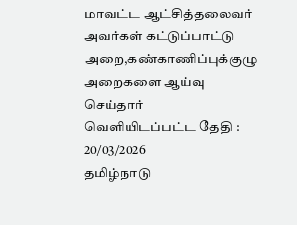மாவட்ட ஆட்சித்தலைவர் அவர்கள் கட்டுப்பாட்டு அறை,கண்காணிப்புக்குழு அறைகளை ஆய்வு செய்தார்
வெளியிடப்பட்ட தேதி : 20/03/2026
தமிழ்நாடு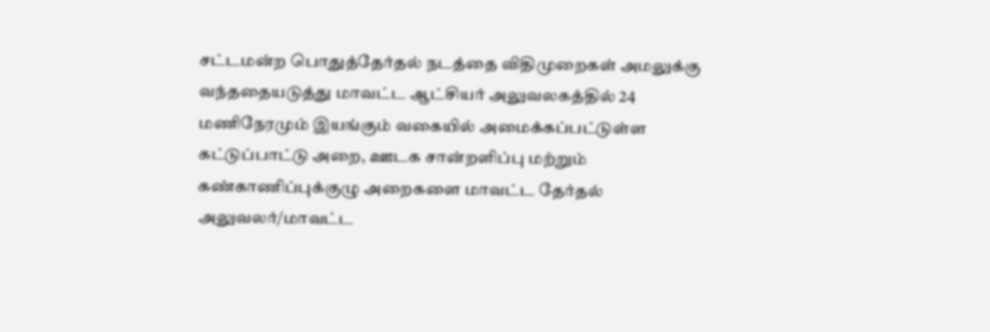சட்டமன்ற பொதுத்தேர்தல் நடத்தை விதிமுறைகள் அமலுக்கு வந்ததையடுத்து மாவட்ட ஆட்சியர் அலுவலகத்தில் 24 மணிநேரமும் இயங்கும் வகையில் அமைக்கப்பட்டுள்ள கட்டுப்பாட்டு அறை, ஊடக சான்றளிப்பு மற்றும் கண்காணிப்புக்குழு அறைகளை மாவட்ட தேர்தல் அலுவலர்/மாவட்ட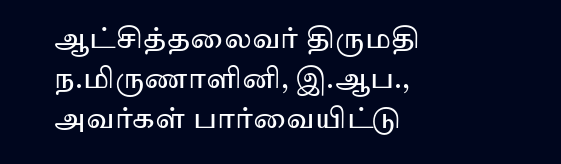ஆட்சித்தலைவர் திருமதி ந.மிருணாளினி, இ.ஆப., அவர்கள் பார்வையிட்டு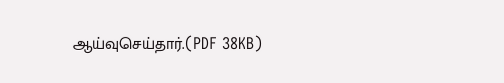ஆய்வுசெய்தார்.(PDF 38KB)